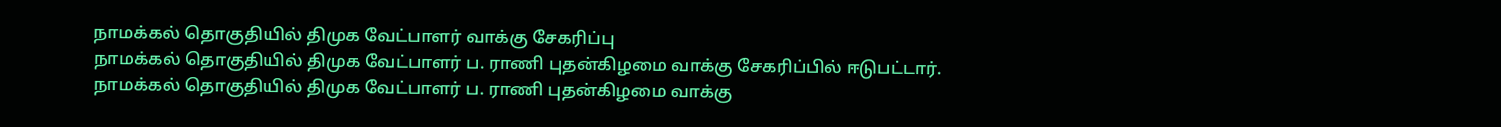நாமக்கல் தொகுதியில் திமுக வேட்பாளர் வாக்கு சேகரிப்பு
நாமக்கல் தொகுதியில் திமுக வேட்பாளர் ப. ராணி புதன்கிழமை வாக்கு சேகரிப்பில் ஈடுபட்டார்.
நாமக்கல் தொகுதியில் திமுக வேட்பாளர் ப. ராணி புதன்கிழமை வாக்கு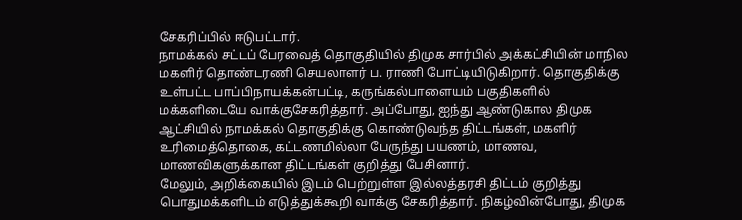சேகரிப்பில் ஈடுபட்டார்.
நாமக்கல் சட்டப் பேரவைத் தொகுதியில் திமுக சார்பில் அக்கட்சியின் மாநில மகளிர் தொண்டரணி செயலாளர் ப. ராணி போட்டியிடுகிறார். தொகுதிக்கு உள்பட்ட பாப்பிநாயக்கன்பட்டி, கருங்கல்பாளையம் பகுதிகளில் மக்களிடையே வாக்குசேகரித்தார். அப்போது, ஐந்து ஆண்டுகால திமுக ஆட்சியில் நாமக்கல் தொகுதிக்கு கொண்டுவந்த திட்டங்கள், மகளிர் உரிமைத்தொகை, கட்டணமில்லா பேருந்து பயணம், மாணவ, மாணவிகளுக்கான திட்டங்கள் குறித்து பேசினார்.
மேலும், அறிக்கையில் இடம் பெற்றுள்ள இல்லத்தரசி திட்டம் குறித்து பொதுமக்களிடம் எடுத்துக்கூறி வாக்கு சேகரித்தார். நிகழ்வின்போது, திமுக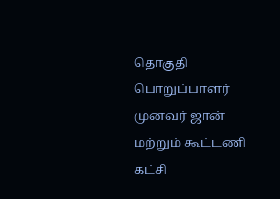தொகுதி பொறுப்பாளர் முனவர் ஜான் மற்றும் கூட்டணி கட்சி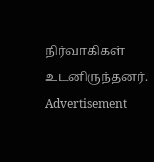நிர்வாகிகள் உடனிருந்தனர்.
Advertisement